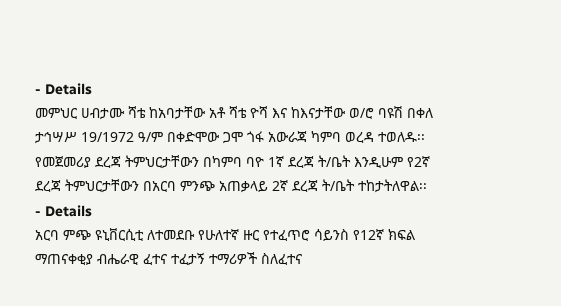- Details
መምህር ሀብታሙ ሻቴ ከአባታቸው አቶ ሻቴ ዮሻ እና ከእናታቸው ወ/ሮ ባዩሽ በቀለ ታኅሣሥ 19/1972 ዓ/ም በቀድሞው ጋሞ ጎፋ አውራጃ ካምባ ወረዳ ተወለዱ፡፡ የመጀመሪያ ደረጃ ትምህርታቸውን በካምባ ባዮ 1ኛ ደረጃ ት/ቤት እንዲሁም የ2ኛ ደረጃ ትምህርታቸውን በአርባ ምንጭ አጠቃላይ 2ኛ ደረጃ ት/ቤት ተከታትለዋል፡፡
- Details
አርባ ምጭ ዩኒቨርሲቲ ለተመደቡ የሁለተኛ ዙር የተፈጥሮ ሳይንስ የ12ኛ ክፍል ማጠናቀቂያ ብሔራዊ ፈተና ተፈታኝ ተማሪዎች ስለፈተና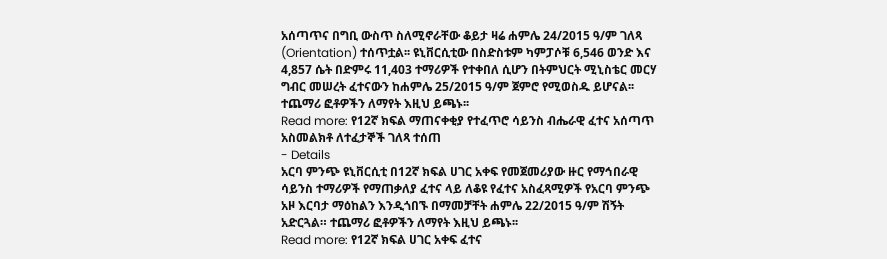አሰጣጥና በግቢ ውስጥ ስለሚኖራቸው ቆይታ ዛሬ ሐምሌ 24/2015 ዓ/ም ገለጻ (Orientation) ተሰጥቷል፡፡ ዩኒቨርሲቲው በስድስቱም ካምፓሶቹ 6,546 ወንድ እና 4,857 ሴት በድምሩ 11,403 ተማሪዎች የተቀበለ ሲሆን በትምህርት ሚኒስቴር መርሃ ግብር መሠረት ፈተናውን ከሐምሌ 25/2015 ዓ/ም ጀምሮ የሚወስዱ ይሆናል፡፡ ተጨማሪ ፎቶዎችን ለማየት እዚህ ይጫኑ፡፡
Read more: የ12ኛ ክፍል ማጠናቀቂያ የተፈጥሮ ሳይንስ ብሔራዊ ፈተና አሰጣጥ አስመልክቶ ለተፈታኞች ገለጻ ተሰጠ
- Details
አርባ ምንጭ ዩኒቨርሲቲ በ12ኛ ክፍል ሀገር አቀፍ የመጀመሪያው ዙር የማኅበራዊ ሳይንስ ተማሪዎች የማጠቃለያ ፈተና ላይ ለቆዩ የፈተና አስፈጻሚዎች የአርባ ምንጭ አዞ እርባታ ማዕከልን እንዲጎበኙ በማመቻቸት ሐምሌ 22/2015 ዓ/ም ሽኝት አድርጓል። ተጨማሪ ፎቶዎችን ለማየት እዚህ ይጫኑ፡፡
Read more: የ12ኛ ክፍል ሀገር አቀፍ ፈተና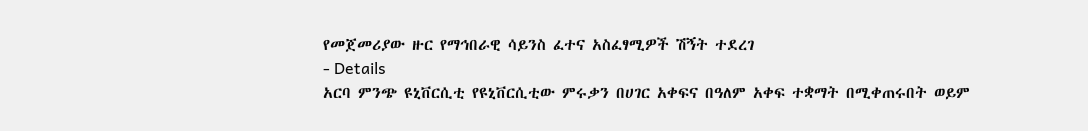የመጀመሪያው ዙር የማኅበራዊ ሳይንስ ፈተና አስፈፃሚዎች ሽኝት ተደረገ
- Details
አርባ ምንጭ ዩኒቨርሲቲ የዩኒቨርሲቲው ምሩቃን በሀገር አቀፍና በዓለም አቀፍ ተቋማት በሚቀጠሩበት ወይም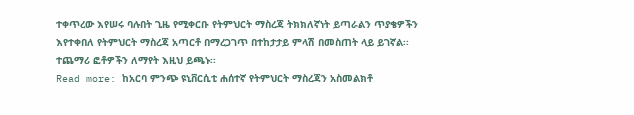ተቀጥረው እየሠሩ ባሉበት ጊዜ የሚቀርቡ የትምህርት ማስረጃ ትክክለኛነት ይጣራልን ጥያቄዎችን እየተቀበለ የትምህርት ማስረጃ አጣርቶ በማረጋገጥ በተከታታይ ምላሽ በመስጠት ላይ ይገኛል፡፡ ተጨማሪ ፎቶዎችን ለማየት እዚህ ይጫኑ፡፡
Read more: ከአርባ ምንጭ ዩኒቨርሲቲ ሐሰተኛ የትምህርት ማስረጃን አስመልክቶ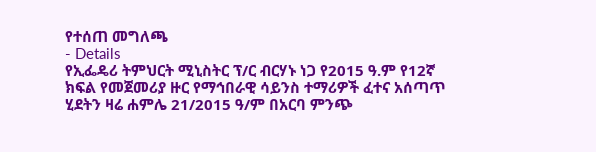የተሰጠ መግለጫ
- Details
የኢፌዴሪ ትምህርት ሚኒስትር ፕ/ር ብርሃኑ ነጋ የ2015 ዓ.ም የ12ኛ ክፍል የመጀመሪያ ዙር የማኅበራዊ ሳይንስ ተማሪዎች ፈተና አሰጣጥ ሂደትን ዛሬ ሐምሌ 21/2015 ዓ/ም በአርባ ምንጭ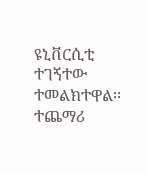ዩኒቨርሲቲ ተገኝተው ተመልክተዋል፡፡ ተጨማሪ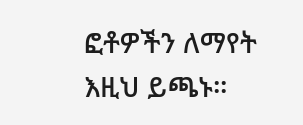ፎቶዎችን ለማየት እዚህ ይጫኑ፡፡